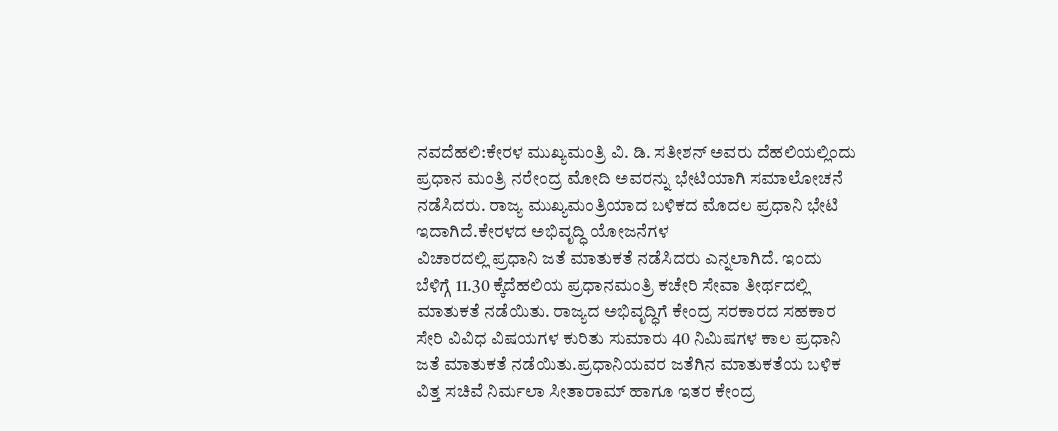ನವದೆಹಲಿ:ಕೇರಳ ಮುಖ್ಯಮಂತ್ರಿ ವಿ. ಡಿ. ಸತೀಶನ್ ಅವರು ದೆಹಲಿಯಲ್ಲಿಂದು ಪ್ರಧಾನ ಮಂತ್ರಿ ನರೇಂದ್ರ ಮೋದಿ ಅವರನ್ನು ಭೇಟಿಯಾಗಿ ಸಮಾಲೋಚನೆ ನಡೆಸಿದರು. ರಾಜ್ಯ ಮುಖ್ಯಮಂತ್ರಿಯಾದ ಬಳಿಕದ ಮೊದಲ ಪ್ರಧಾನಿ ಭೇಟಿ ಇದಾಗಿದೆ.ಕೇರಳದ ಅಭಿವೃದ್ಧಿ ಯೋಜನೆಗಳ
ವಿಚಾರದಲ್ಲಿ ಪ್ರಧಾನಿ ಜತೆ ಮಾತುಕತೆ ನಡೆಸಿದರು ಎನ್ನಲಾಗಿದೆ. ಇಂದು ಬೆಳಿಗ್ಗೆ 11.30 ಕ್ಕೆದೆಹಲಿಯ ಪ್ರಧಾನಮಂತ್ರಿ ಕಚೇರಿ ಸೇವಾ ತೀರ್ಥದಲ್ಲಿ ಮಾತುಕತೆ ನಡೆಯಿತು. ರಾಜ್ಯದ ಅಭಿವೃದ್ಧಿಗೆ ಕೇಂದ್ರ ಸರಕಾರದ ಸಹಕಾರ ಸೇರಿ ವಿವಿಧ ವಿಷಯಗಳ ಕುರಿತು ಸುಮಾರು 40 ನಿಮಿಷಗಳ ಕಾಲ ಪ್ರಧಾನಿ ಜತೆ ಮಾತುಕತೆ ನಡೆಯಿತು.ಪ್ರಧಾನಿಯವರ ಜತೆಗಿನ ಮಾತುಕತೆಯ ಬಳಿಕ ವಿತ್ತ ಸಚಿವೆ ನಿರ್ಮಲಾ ಸೀತಾರಾಮ್ ಹಾಗೂ ಇತರ ಕೇಂದ್ರ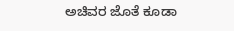ಅಚಿವರ ಜೊತೆ ಕೂಡಾ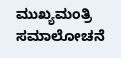ಮುಖ್ಯಮಂತ್ರಿ ಸಮಾಲೋಚನೆ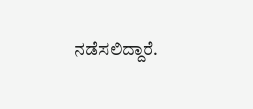ನಡೆಸಲಿದ್ದಾರೆ.